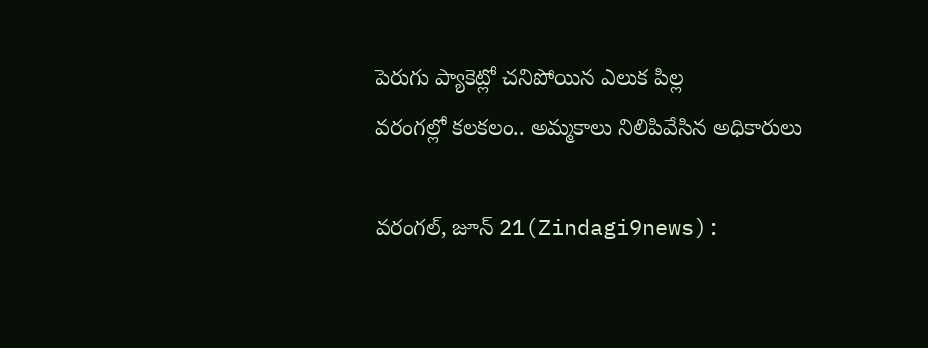పెరుగు ప్యాకెట్లో చనిపోయిన ఎలుక పిల్ల
వరంగల్లో కలకలం.. అమ్మకాలు నిలిపివేసిన అధికారులు

వరంగల్, జూన్ 21(Zindagi9news):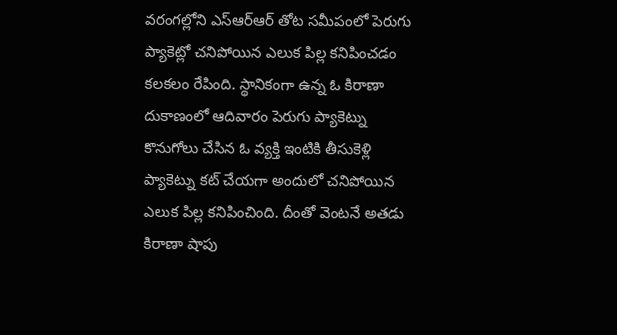వరంగల్లోని ఎస్ఆర్ఆర్ తోట సమీపంలో పెరుగు ప్యాకెట్లో చనిపోయిన ఎలుక పిల్ల కనిపించడం కలకలం రేపింది. స్థానికంగా ఉన్న ఓ కిరాణా దుకాణంలో ఆదివారం పెరుగు ప్యాకెట్ను కొనుగోలు చేసిన ఓ వ్యక్తి ఇంటికి తీసుకెళ్లి ప్యాకెట్ను కట్ చేయగా అందులో చనిపోయిన ఎలుక పిల్ల కనిపించింది. దీంతో వెంటనే అతడు కిరాణా షాపు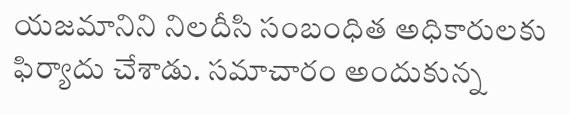యజమానిని నిలదీసి సంబంధిత అధికారులకు ఫిర్యాదు చేశాడు. సమాచారం అందుకున్న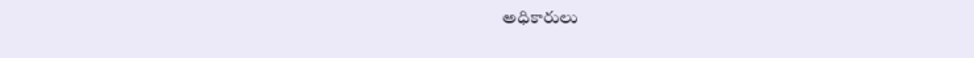అధికారులు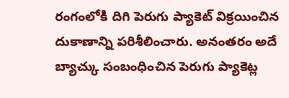రంగంలోకి దిగి పెరుగు ప్యాకెట్ విక్రయించిన దుకాణాన్ని పరిశీలించారు. అనంతరం అదే బ్యాచ్కు సంబంధించిన పెరుగు ప్యాకెట్ల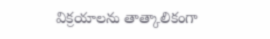విక్రయాలను తాత్కాలికంగా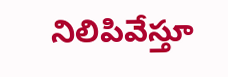నిలిపివేస్తూ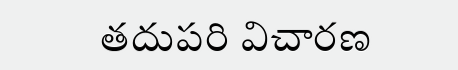తదుపరి విచారణ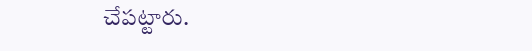చేపట్టారు.